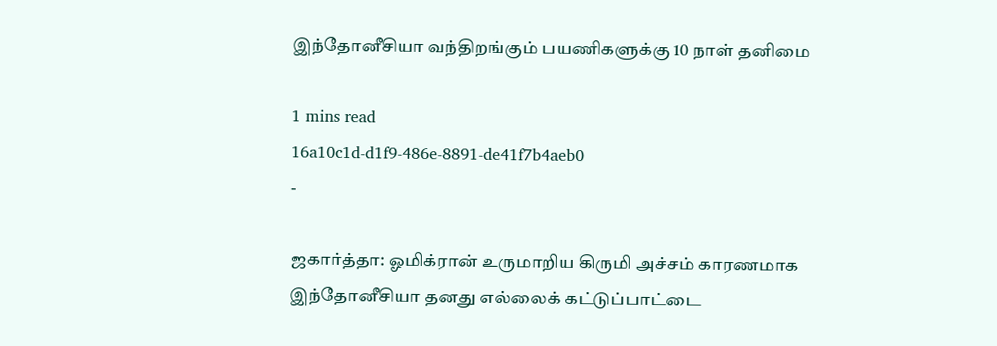இந்தோனீசியா வந்திறங்கும் பயணிகளுக்கு 10 நாள் தனிமை

1 mins read
16a10c1d-d1f9-486e-8891-de41f7b4aeb0
-

ஜகார்த்தா: ஓமிக்ரான் உருமாறிய கிருமி அச்சம் காரணமாக இந்தோனீசியா தனது எல்லைக் கட்டுப்பாட்டை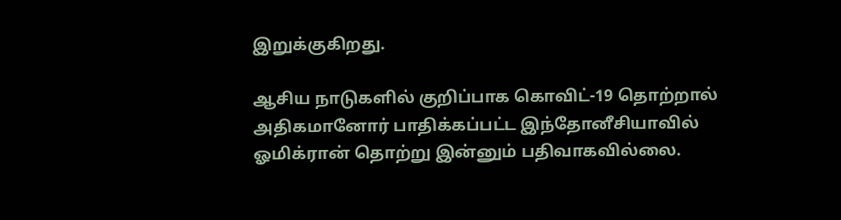இறுக்குகிறது.

ஆசிய நாடுகளில் குறிப்பாக கொவிட்-19 தொற்றால் அதிகமானோர் பாதிக்கப்பட்ட இந்தோனீசியாவில் ஓமிக்ரான் தொற்று இன்னும் பதிவாகவில்லை.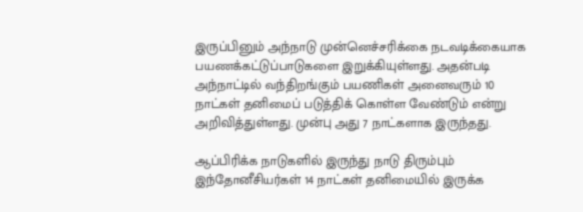இருப்பினும் அந்நாடு முன்னெச்சரிக்கை நடவடிக்கையாக பயணக்கட்டுப்பாடுகளை இறுக்கியுள்ளது. அதன்படி அந்நாட்டில் வந்திறங்கும் பயணிகள் அனைவரும் 10 நாட்கள் தனிமைப் படுத்திக் கொள்ள வேண்டும் என்று அறிவித்துள்ளது. முன்பு அது 7 நாட்களாக இருந்தது.

ஆப்பிரிக்க நாடுகளில் இருந்து நாடு திரும்பும் இந்தோனீசியர்கள் 14 நாட்கள் தனிமையில் இருக்க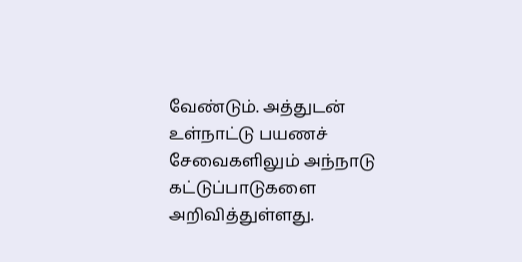வேண்டும். அத்துடன் உள்நாட்டு பயணச் சேவைகளிலும் அந்நாடு கட்டுப்பாடுகளை அறிவித்துள்ளது.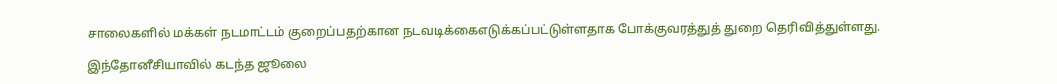சாலைகளில் மக்கள் நடமாட்டம் குறைப்பதற்கான நடவடிக்கைஎடுக்கப்பட்டுள்ளதாக போக்குவரத்துத் துறை தெரிவித்துள்ளது.

இந்தோனீசியாவில் கடந்த ஜூலை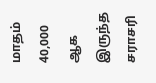மாதம் 40,000 ஆக இருந்த சராசரி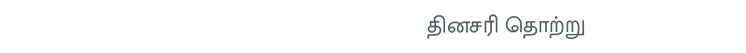தினசரி தொற்று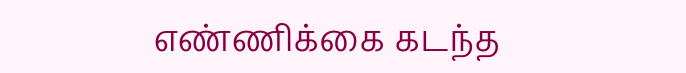எண்ணிக்கை கடந்த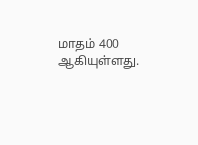மாதம் 400 ஆகியுள்ளது.